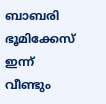ബാബരി ഭൂമിക്കേസ് ഇന്ന് വീണ്ടും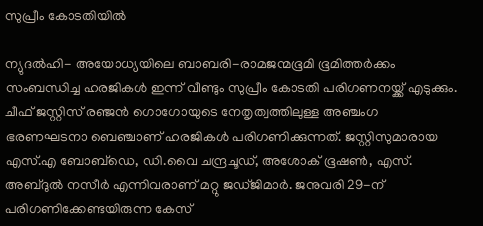സുപ്രീം കോടതിയില്‍

ന്യുദല്‍ഹി- അയോധ്യയിലെ ബാബരി-രാമജന്മഭൂമി ഭൂമിത്തര്‍ക്കം സംബന്ധിച്ച ഹരജികള്‍ ഇന്ന് വീണ്ടും സുപ്രീം കോടതി പരിഗണനയ്ക്ക് എടുക്കും. ചീഫ് ജസ്റ്റിസ് രഞ്ജന്‍ ഗൊഗോയുടെ നേതൃത്വത്തിലുള്ള അഞ്ചംഗ ഭരണഘടനാ ബെഞ്ചാണ് ഹരജികള്‍ പരിഗണിക്കുന്നത്. ജസ്റ്റിസുമാരായ എസ്.എ ബോബ്‌ഡെ, ഡി.വൈ ചന്ദ്രചൂഡ്, അശോക് ഭൂഷണ്‍, എസ്. അബ്ദുല്‍ നസീര്‍ എന്നിവരാണ് മറ്റു ജഡ്ജിമാര്‍. ജനുവരി 29-ന് പരിഗണിക്കേണ്ടയിരുന്ന കേസ്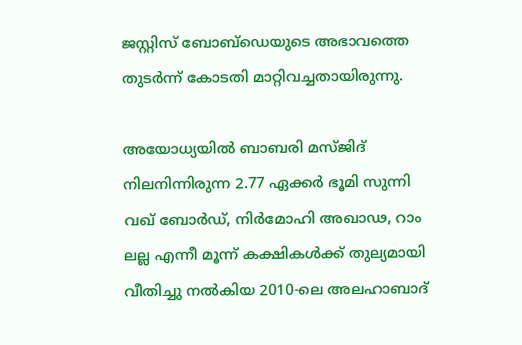ജസ്റ്റിസ് ബോബ്‌ഡെയുടെ അഭാവത്തെ തുടര്‍ന്ന് കോടതി മാറ്റിവച്ചതായിരുന്നു.

അയോധ്യയില്‍ ബാബരി മസ്ജിദ് നിലനിന്നിരുന്ന 2.77 ഏക്കര്‍ ഭൂമി സുന്നി വഖ് ബോര്‍ഡ്, നിര്‍മോഹി അഖാഢ, റാം ലല്ല എന്നീ മൂന്ന് കക്ഷികള്‍ക്ക് തുല്യമായി വീതിച്ചു നല്‍കിയ 2010-ലെ അലഹാബാദ്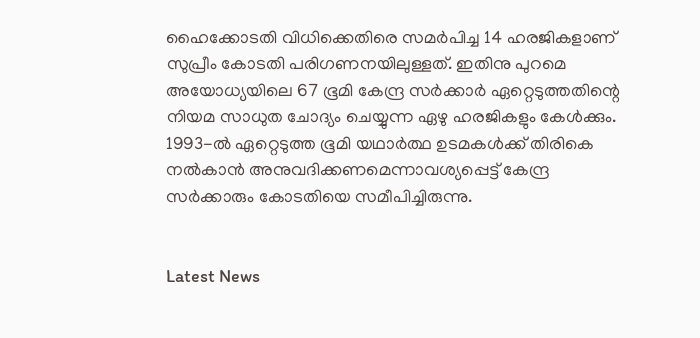ഹൈക്കോടതി വിധിക്കെതിരെ സമര്‍പിച്ച 14 ഹരജികളാണ് സുപ്രീം കോടതി പരിഗണനയിലുള്ളത്. ഇതിനു പുറമെ അയോധ്യയിലെ 67 ഭൂമി കേന്ദ്ര സര്‍ക്കാര്‍ ഏറ്റെടുത്തതിന്റെ നിയമ സാധുത ചോദ്യം ചെയ്യുന്ന ഏഴു ഹരജികളും കേള്‍ക്കും. 1993-ല്‍ ഏറ്റെടുത്ത ഭൂമി യഥാര്‍ത്ഥ ഉടമകള്‍ക്ക് തിരികെ നല്‍കാന്‍ അനുവദിക്കണമെന്നാവശ്യപ്പെട്ട് കേന്ദ്ര സര്‍ക്കാരും കോടതിയെ സമീപിച്ചിരുന്നു.


Latest News